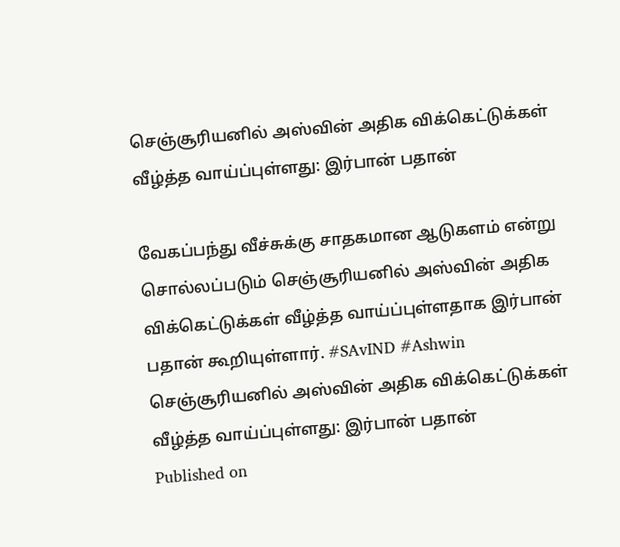செஞ்சூரியனில் அஸ்வின் அதிக விக்கெட்டுக்கள் வீழ்த்த வாய்ப்புள்ளது: இர்பான் பதான்

வேகப்பந்து வீச்சுக்கு சாதகமான ஆடுகளம் என்று சொல்லப்படும் செஞ்சூரியனில் அஸ்வின் அதிக விக்கெட்டுக்கள் வீழ்த்த வாய்ப்புள்ளதாக இர்பான் பதான் கூறியுள்ளார். #SAvIND #Ashwin
செஞ்சூரியனில் அஸ்வின் அதிக விக்கெட்டுக்கள் வீழ்த்த வாய்ப்புள்ளது: இர்பான் பதான்
Published on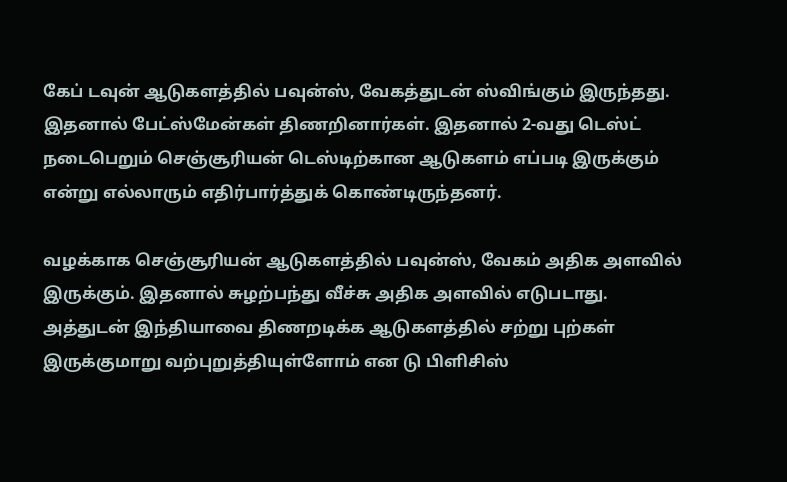கேப் டவுன் ஆடுகளத்தில் பவுன்ஸ், வேகத்துடன் ஸ்விங்கும் இருந்தது. இதனால் பேட்ஸ்மேன்கள் திணறினார்கள். இதனால் 2-வது டெஸ்ட் நடைபெறும் செஞ்சூரியன் டெஸ்டிற்கான ஆடுகளம் எப்படி இருக்கும் என்று எல்லாரும் எதிர்பார்த்துக் கொண்டிருந்தனர்.

வழக்காக செஞ்சூரியன் ஆடுகளத்தில் பவுன்ஸ், வேகம் அதிக அளவில் இருக்கும். இதனால் சுழற்பந்து வீச்சு அதிக அளவில் எடுபடாது. அத்துடன் இந்தியாவை திணறடிக்க ஆடுகளத்தில் சற்று புற்கள் இருக்குமாறு வற்புறுத்தியுள்ளோம் என டு பிளிசிஸ்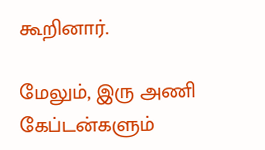கூறினார்.

மேலும், இரு அணி கேப்டன்களும்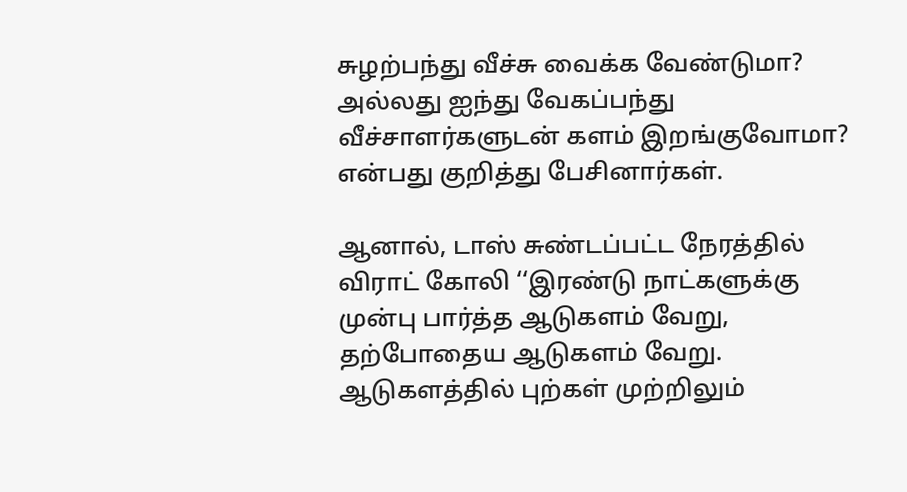சுழற்பந்து வீச்சு வைக்க வேண்டுமா? அல்லது ஐந்து வேகப்பந்து வீச்சாளர்களுடன் களம் இறங்குவோமா? என்பது குறித்து பேசினார்கள்.

ஆனால், டாஸ் சுண்டப்பட்ட நேரத்தில் விராட் கோலி ‘‘இரண்டு நாட்களுக்கு முன்பு பார்த்த ஆடுகளம் வேறு, தற்போதைய ஆடுகளம் வேறு. ஆடுகளத்தில் புற்கள் முற்றிலும்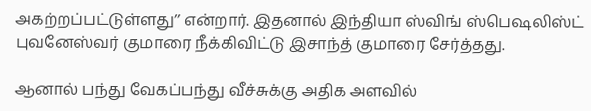அகற்றப்பட்டுள்ளது’’ என்றார். இதனால் இந்தியா ஸ்விங் ஸ்பெஷலிஸ்ட் புவனேஸ்வர் குமாரை நீக்கிவிட்டு இசாந்த் குமாரை சேர்த்தது.

ஆனால் பந்து வேகப்பந்து வீச்சுக்கு அதிக அளவில்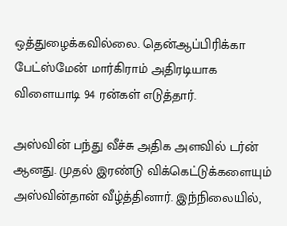ஒத்துழைக்கவில்லை. தென்ஆப்பிரிக்கா பேட்ஸ்மேன் மார்கிராம் அதிரடியாக விளையாடி 94 ரன்கள் எடுத்தார்.

அஸ்வின் பந்து வீச்சு அதிக அளவில் டர்ன் ஆனது. முதல் இரண்டு விக்கெட்டுக்களையும் அஸ்வின்தான் வீழ்த்தினார். இந்நிலையில்,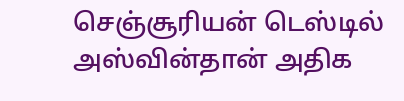செஞ்சூரியன் டெஸ்டில் அஸ்வின்தான் அதிக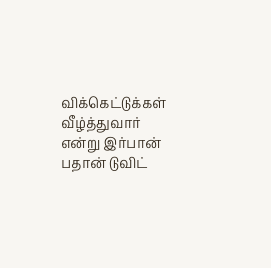விக்கெட்டுக்கள் வீழ்த்துவார் என்று இர்பான் பதான் டுவிட்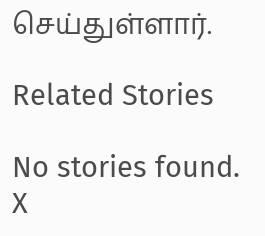செய்துள்ளார்.

Related Stories

No stories found.
X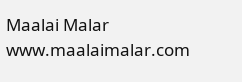Maalai Malar
www.maalaimalar.com